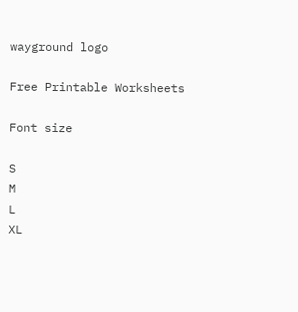wayground logo

Free Printable Worksheets

Font size

S
M
L
XL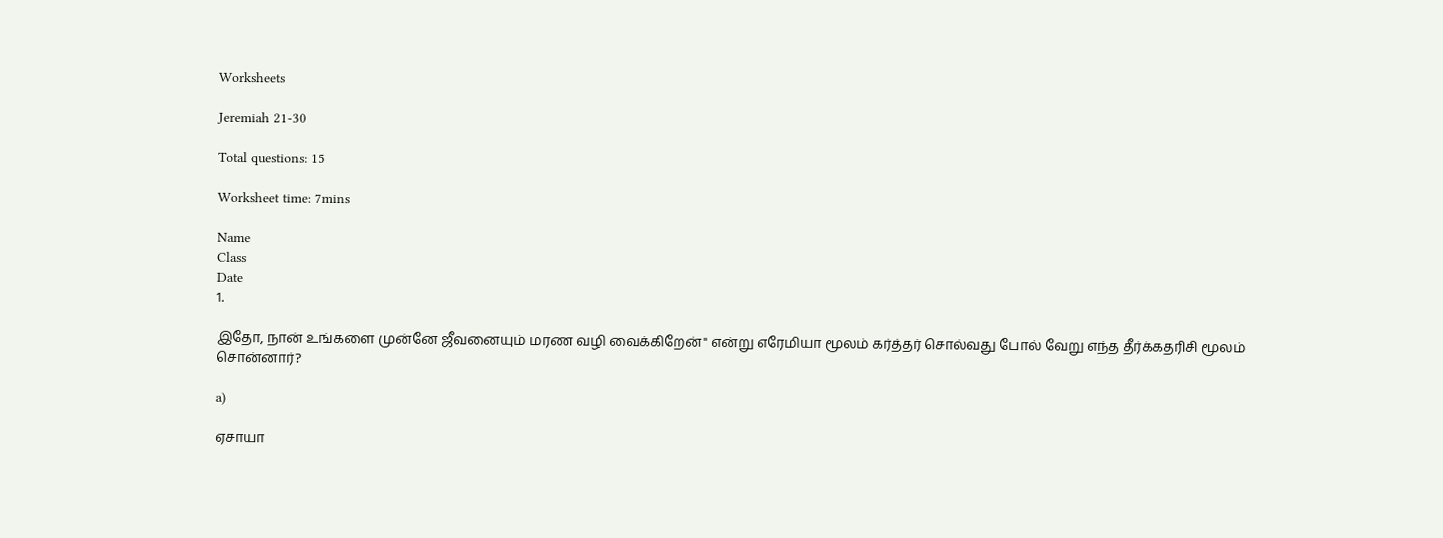Worksheets

Jeremiah 21-30

Total questions: 15

Worksheet time: 7mins

Name
Class
Date
1.

இதோ, நான் உங்களை முன்னே ஜீவனையும் மரண வழி வைக்கிறேன்" என்று எரேமியா மூலம் கர்த்தர் சொல்வது போல் வேறு எந்த தீர்க்கதரிசி மூலம் சொன்னார்?

a)

ஏசாயா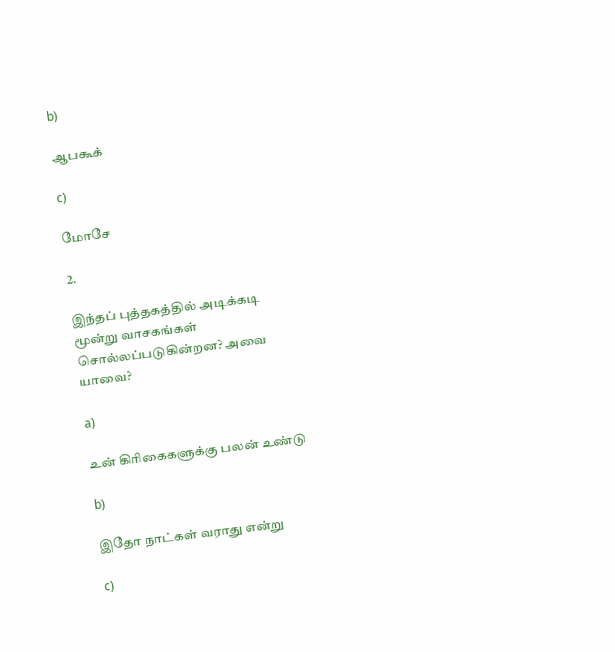b)

ஆபகூக்

c)

மோசே

2.

இந்தப் புத்தகத்தில் அடிக்கடி மூன்று வாசகங்கள் சொல்லப்படுகின்றன? அவை யாவை?

a)

உன் கிரிகைகளுக்கு பலன் உண்டு

b)

இதோ நாட்கள் வராது என்று

c)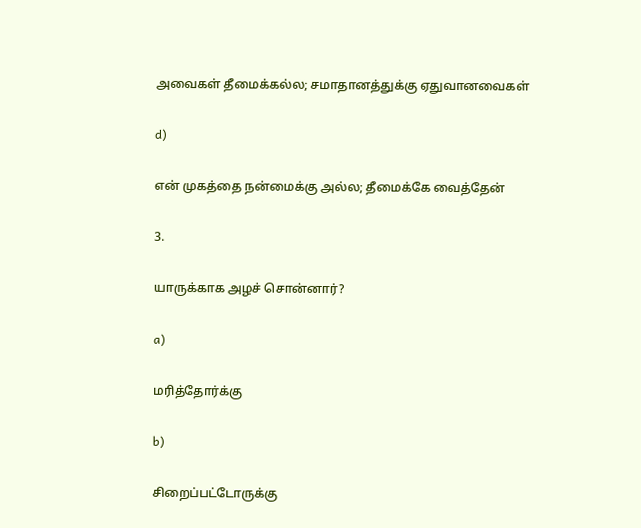அவைகள் தீமைக்கல்ல; சமாதானத்துக்கு ஏதுவானவைகள்

d)

என் முகத்தை நன்மைக்கு அல்ல; தீமைக்கே வைத்தேன்

3.

யாருக்காக அழச் சொன்னார்?

a)

மரித்தோர்க்கு

b)

சிறைப்பட்டோருக்கு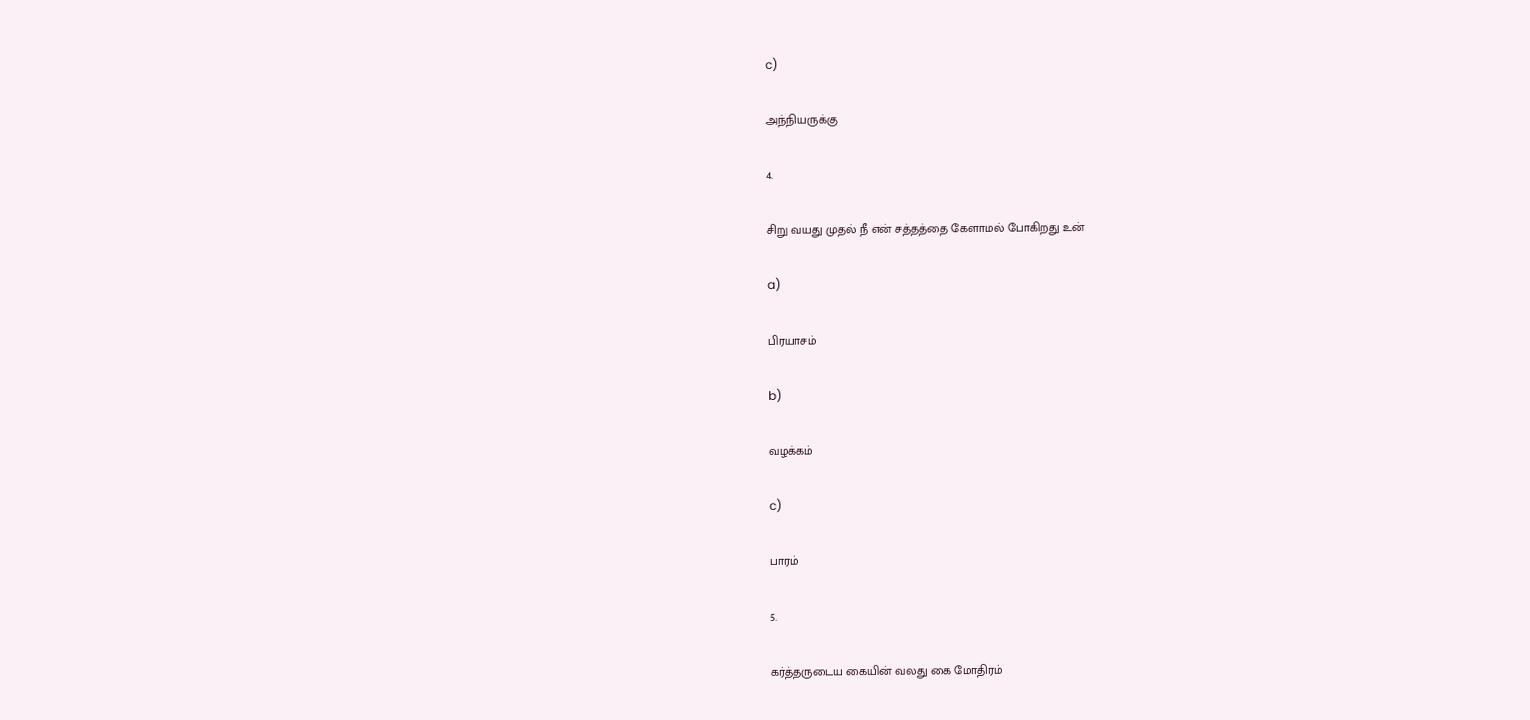c)

அந்நியருக்கு

4.

சிறு வயது முதல் நீ என் சத்தத்தை கேளாமல் போகிறது உன்

a)

பிரயாசம்

b)

வழக்கம்

c)

பாரம்

5.

கர்த்தருடைய கையின் வலது கை மோதிரம்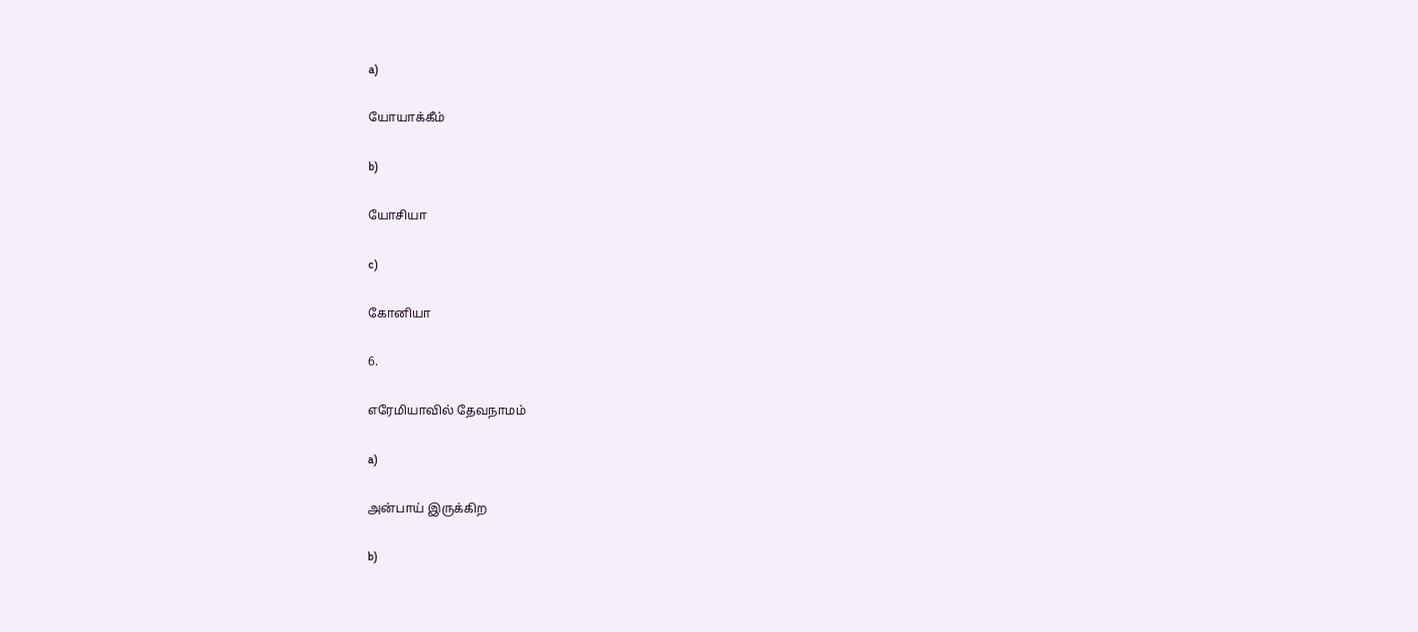a)

யோயாக்கீம்

b)

யோசியா

c)

கோனியா

6.

எரேமியாவில் தேவநாமம்

a)

அன்பாய் இருக்கிற

b)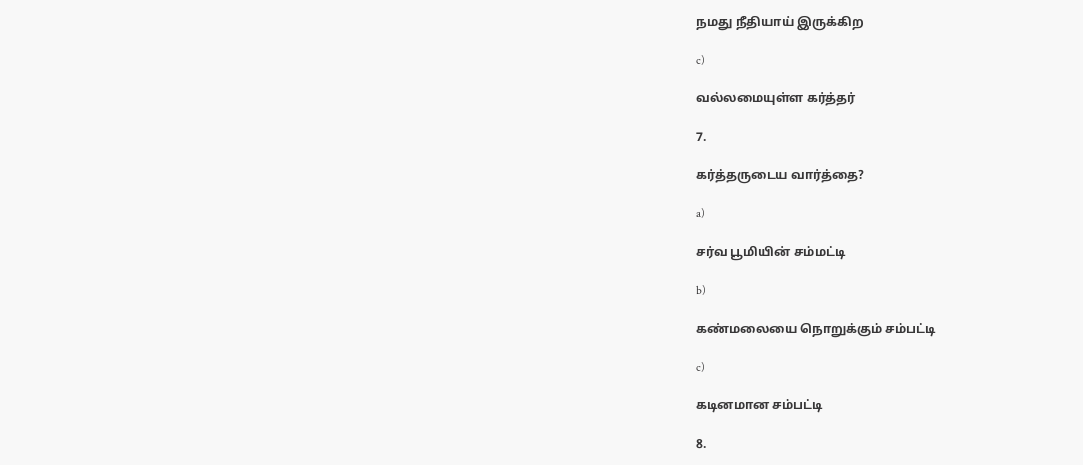நமது நீதியாய் இருக்கிற

c)

வல்லமையுள்ள கர்த்தர்

7.

கர்த்தருடைய வார்த்தை?

a)

சர்வ பூமியின் சம்மட்டி

b)

கண்மலையை நொறுக்கும் சம்பட்டி

c)

கடினமான சம்பட்டி

8.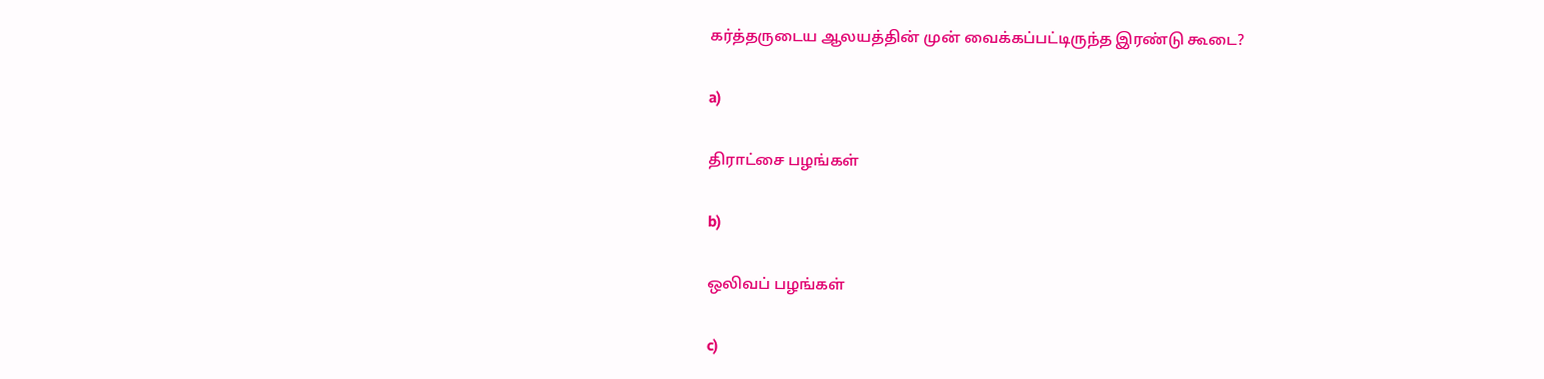கர்த்தருடைய ஆலயத்தின் முன் வைக்கப்பட்டிருந்த இரண்டு கூடை?

a)

திராட்சை பழங்கள்

b)

ஒலிவப் பழங்கள்

c)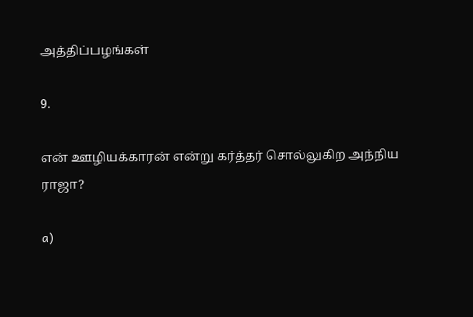அத்திப்பழங்கள்

9.

என் ஊழியக்காரன் என்று கர்த்தர் சொல்லுகிற அந்நிய ராஜா?

a)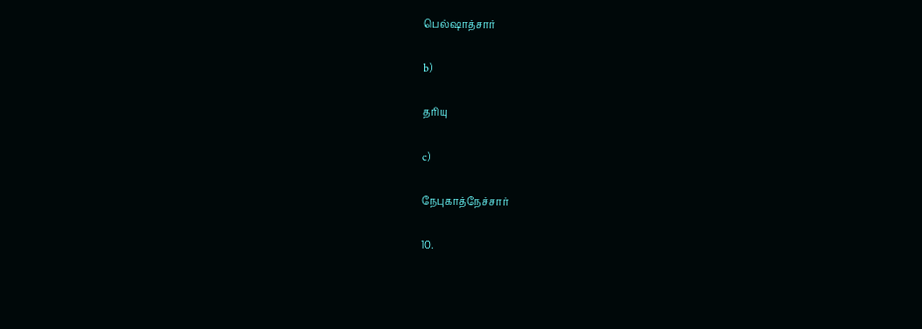பெல்ஷாத்சார்

b)

தரியு

c)

நேபுகாத்நேச்சார்

10.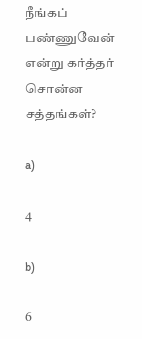நீங்கப் பண்ணுவேன் என்று கர்த்தர் சொன்ன சத்தங்கள்?

a)

4

b)

6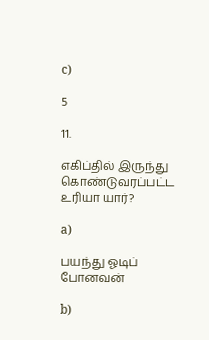c)

5

11.

எகிப்தில் இருந்து கொண்டுவரப்பட்ட உரியா யார்?

a)

பயந்து ஓடிப் போனவன்

b)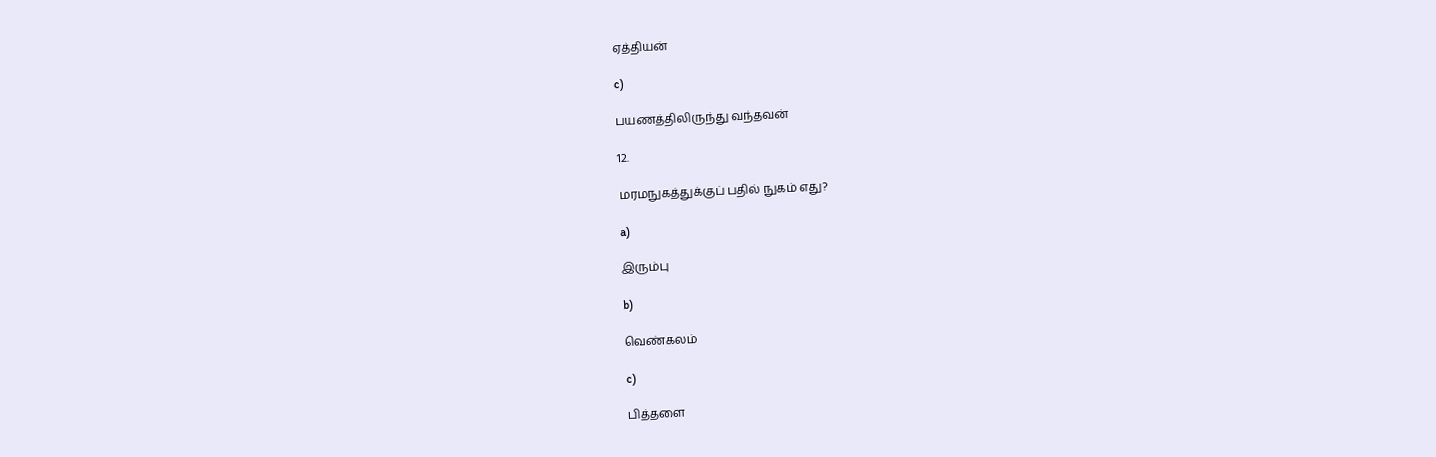ஏத்தியன்

c)

பயணத்திலிருந்து வந்தவன்

12.

மரமநுகத்துக்குப் பதில் நுகம் எது?

a)

இரும்பு

b)

வெண்கலம்

c)

பித்தளை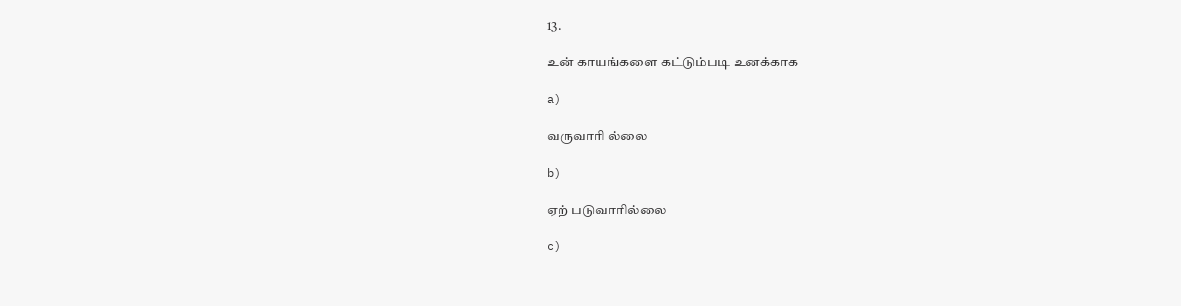13.

உன் காயங்களை கட்டும்படி உனக்காக

a)

வருவாரி ல்லை

b)

ஏற் படுவாரில்லை

c)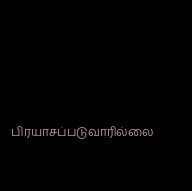பிரயாசப்படுவாரில்லை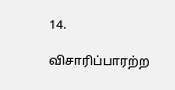14.

விசாரிப்பாரற்ற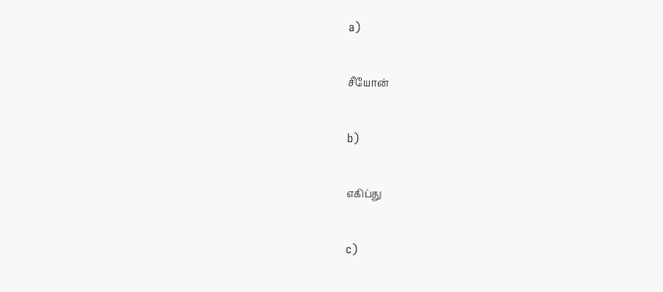a)

சீயோன்

b)

எகிப்து

c)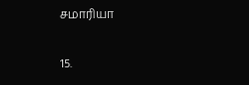சமாரியா

15.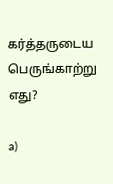கர்த்தருடைய பெருங்காற்று எது?

a)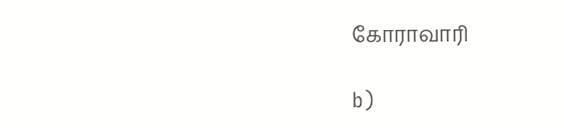கோராவாரி

b)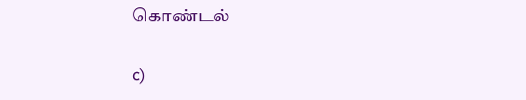கொண்டல்

c)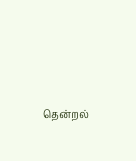தென்றல்